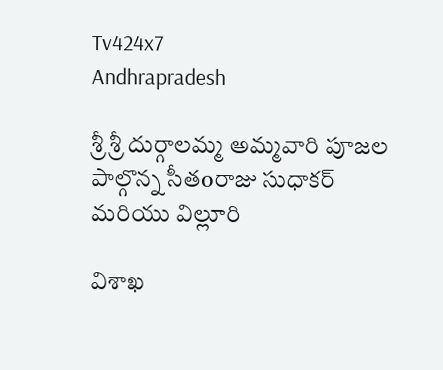Tv424x7
Andhrapradesh

శ్రీ శ్రీ దుర్గాలమ్మ అమ్మవారి పూజల పాల్గొన్న సీతoరాజు సుధాకర్ మరియు విల్లూరి

విశాఖ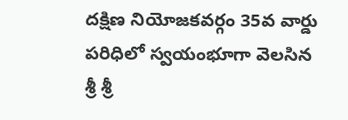దక్షిణ నియోజకవర్గం 35వ వార్డు పరిధిలో స్వయంభూగా వెలసిన శ్రీ శ్రీ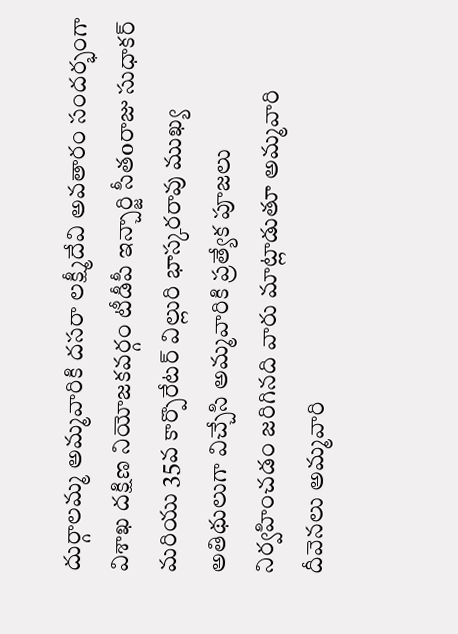దుర్గాలమ్మ అమ్మవారికి దసరా లక్ష్మీదేవి అవతారం సందర్భంగా విశాఖ దక్షిణ నియోజకవర్గం టీడీపీ ఇన్చార్జి సీతoరాజు సుధాకర్ మరియు 35వ కార్పొరేటర్ విల్లురి భాస్కరరావు ముఖ్య అతిథులుగా విచ్చేసి అమ్మవారికి ప్రత్యేక పూజలు నిర్వహించడం జరిగినది వారు మాట్లాడుతూ అమ్మవారి దీవెనలు అమ్మవారి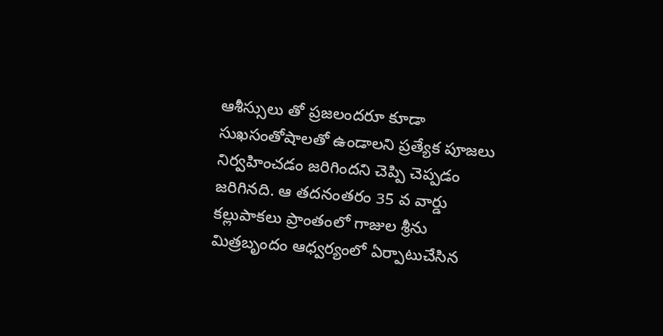ఆశీస్సులు తో ప్రజలందరూ కూడా సుఖసంతోషాలతో ఉండాలని ప్రత్యేక పూజలు నిర్వహించడం జరిగిందని చెప్పి చెప్పడం జరిగినది. ఆ తదనంతరం 35 వ వార్డు కల్లుపాకలు ప్రాంతంలో గాజుల శ్రీను మిత్రబృందం ఆధ్వర్యంలో ఏర్పాటుచేసిన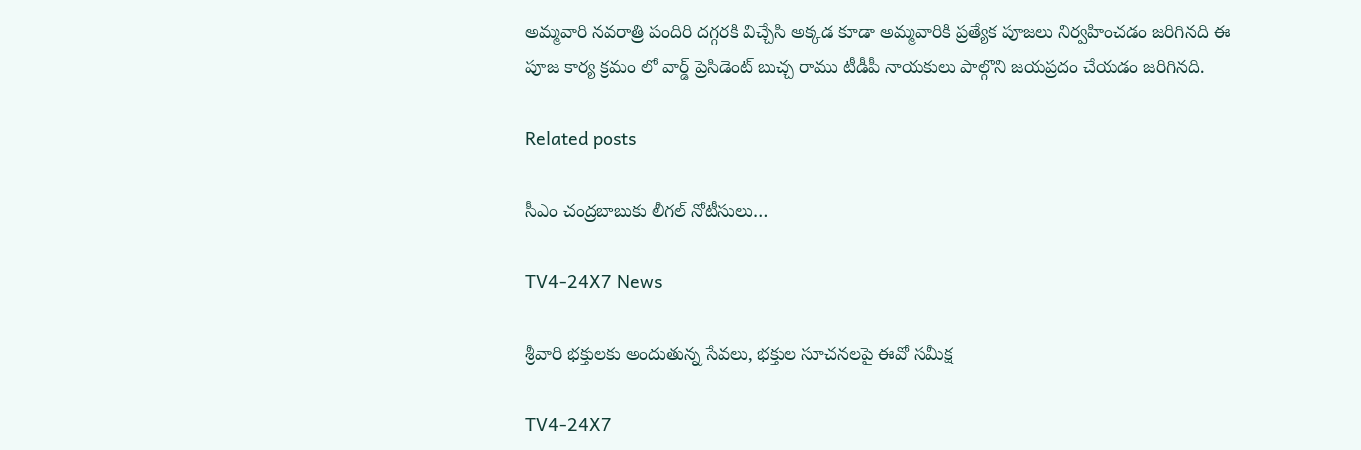అమ్మవారి నవరాత్రి పందిరి దగ్గరకి విచ్చేసి అక్కడ కూడా అమ్మవారికి ప్రత్యేక పూజలు నిర్వహించడం జరిగినది ఈ పూజ కార్య క్రమం లో వార్డ్ ప్రెసిడెంట్ బుచ్చ రాము టీడీపీ నాయకులు పాల్గొని జయప్రదం చేయడం జరిగినది.

Related posts

సీఎం చంద్రబాబుకు లీగల్ నోటీసులు…

TV4-24X7 News

శ్రీవారి భక్తులకు అందుతున్న సేవలు, భక్తుల సూచనలపై ఈవో సమీక్ష

TV4-24X7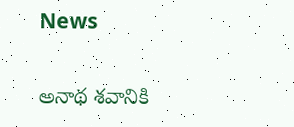News

అనాథ శవానికి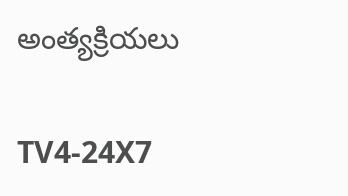అంత్యక్రియలు

TV4-24X7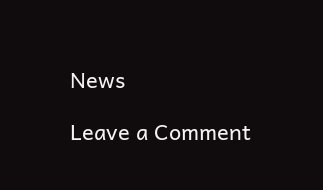News

Leave a Comment